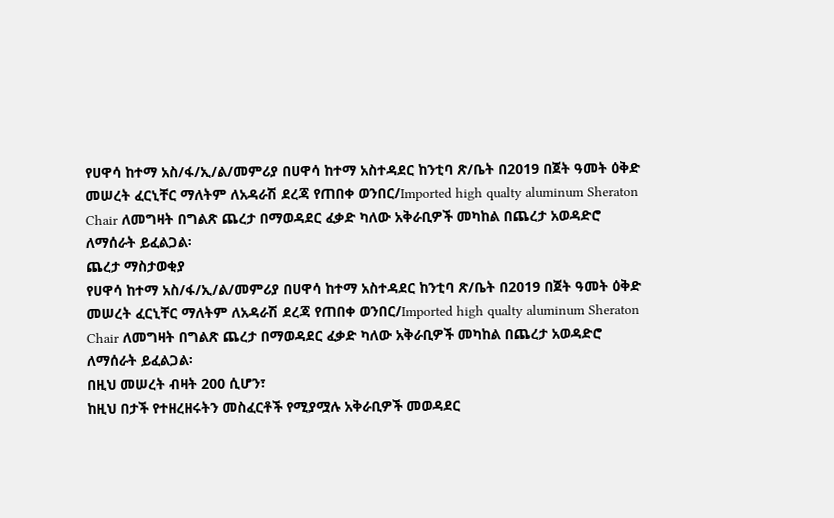የሀዋሳ ከተማ አስ/ፋ/ኢ/ል/መምሪያ በሀዋሳ ከተማ አስተዳደር ከንቲባ ጽ/ቤት በ2019 በጀት ዓመት ዕቅድ መሠረት ፈርኒቸር ማለትም ለአዳራሽ ደረጃ የጠበቀ ወንበር/Imported high qualty aluminum Sheraton Chair ለመግዛት በግልጽ ጨረታ በማወዳደር ፈቃድ ካለው አቅራቢዎች መካከል በጨረታ አወዳድሮ ለማሰራት ይፈልጋል፡
ጨረታ ማስታወቂያ
የሀዋሳ ከተማ አስ/ፋ/ኢ/ል/መምሪያ በሀዋሳ ከተማ አስተዳደር ከንቲባ ጽ/ቤት በ2019 በጀት ዓመት ዕቅድ መሠረት ፈርኒቸር ማለትም ለአዳራሽ ደረጃ የጠበቀ ወንበር/Imported high qualty aluminum Sheraton Chair ለመግዛት በግልጽ ጨረታ በማወዳደር ፈቃድ ካለው አቅራቢዎች መካከል በጨረታ አወዳድሮ ለማሰራት ይፈልጋል፡
በዚህ መሠረት ብዛት 200 ሲሆን፣
ከዚህ በታች የተዘረዘሩትን መስፈርቶች የሚያሟሉ አቅራቢዎች መወዳደር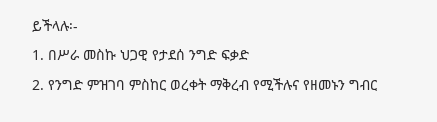ይችላሉ፡-
1. በሥራ መስኩ ህጋዊ የታደሰ ንግድ ፍቃድ
2. የንግድ ምዝገባ ምስከር ወረቀት ማቅረብ የሚችሉና የዘመኑን ግብር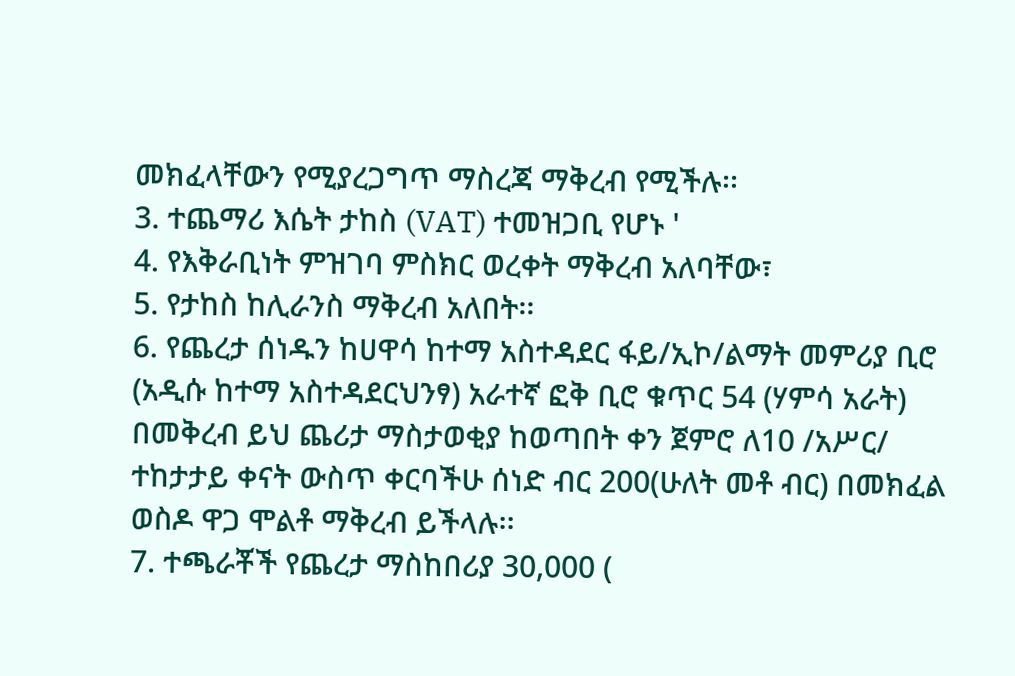መክፈላቸውን የሚያረጋግጥ ማስረጃ ማቅረብ የሚችሉ፡፡
3. ተጨማሪ እሴት ታከስ (VAT) ተመዝጋቢ የሆኑ '
4. የእቅራቢነት ምዝገባ ምስክር ወረቀት ማቅረብ አለባቸው፣
5. የታከስ ከሊራንስ ማቅረብ አለበት፡፡
6. የጨረታ ሰነዱን ከሀዋሳ ከተማ አስተዳደር ፋይ/ኢኮ/ልማት መምሪያ ቢሮ (አዲሱ ከተማ አስተዳደርህንፃ) አራተኛ ፎቅ ቢሮ ቁጥር 54 (ሃምሳ አራት) በመቅረብ ይህ ጨሪታ ማስታወቂያ ከወጣበት ቀን ጀምሮ ለ10 /አሥር/ ተከታታይ ቀናት ውስጥ ቀርባችሁ ሰነድ ብር 200(ሁለት መቶ ብር) በመክፈል ወስዶ ዋጋ ሞልቶ ማቅረብ ይችላሉ፡፡
7. ተጫራቾች የጨረታ ማስከበሪያ 30,000 (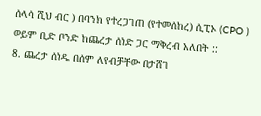ሰላሳ ሺህ ብር ) በባንክ የተረጋገጠ (የተመሰከረ) ሲፒኦ (CPO ) ወይም ቢድ ቦንድ ከጨረታ ሰነድ ጋር ማቅረብ አለበት ::
8. ጨረታ ሰነዱ በሰም ለየብቻቸው በታሸገ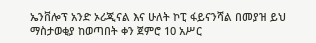ኤንቨሎፕ አንድ ኦሪጂናል እና ሁለት ኮፒ ፋይናንሻል በመያዝ ይህ ማስታወቂያ ከወጣበት ቀን ጀምሮ 10 አሥር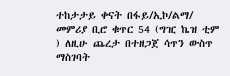ተከታታይ ቀናት በፋይ/ኢኮ/ልማ/ መምሪያ ቢሮ ቁጥር 54 (ግዢ ኬዝ ቲም ) ለዚሁ ጨረታ በተዘጋጀ ሳጥን ውስጥ ማስገባት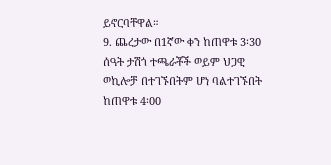ይኖርባቸዋል።
9. ጨረታው በ1ኛው ቀን ከጠዋቱ 3፡30 ሰዓት ታሽጎ ተጫራቾች ወይም ህጋዊ ወኪሎቻ በተገኙበትም ሆነ ባልተገኙበት ከጠዋቱ 4፡00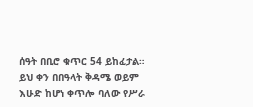ሰዓት በቢሮ ቁጥር 54 ይከፈታል። ይህ ቀን በበዓላት ቅዳሜ ወይም እሁድ ከሆነ ቀጥሎ ባለው የሥራ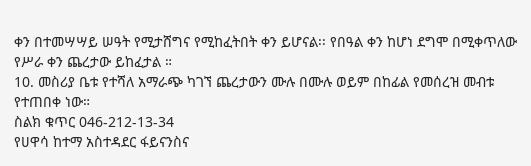ቀን በተመሣሣይ ሠዓት የሚታሸግና የሚከፈትበት ቀን ይሆናል፡፡ የበዓል ቀን ከሆነ ደግሞ በሚቀጥለው የሥራ ቀን ጨረታው ይከፈታል ።
10. መስሪያ ቤቱ የተሻለ አማራጭ ካገኘ ጨረታውን ሙሉ በሙሉ ወይም በከፊል የመሰረዝ መብቱ የተጠበቀ ነው።
ስልክ ቁጥር 046-212-13-34
የሀዋሳ ከተማ አስተዳደር ፋይናንስና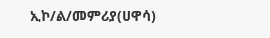ኢኮ/ል/መምሪያ(ሀዋሳ)